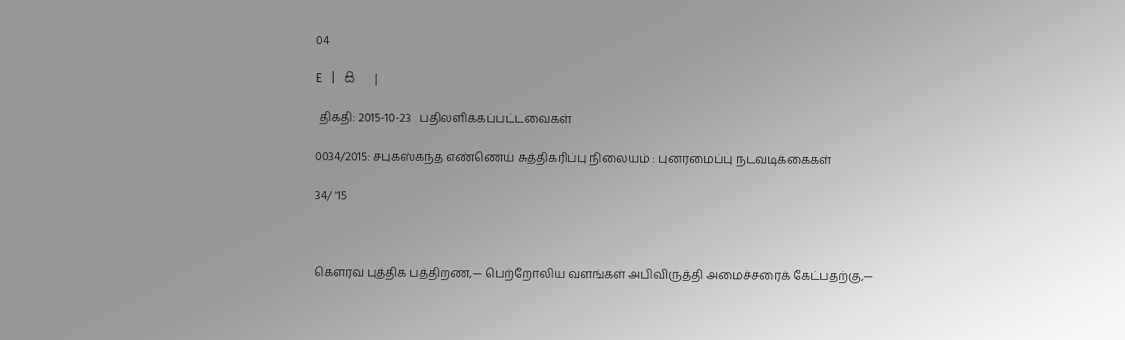04

E   |   සි   |

 திகதி: 2015-10-23   பதிலளிக்கப்பட்டவைகள்

0034/2015: சபுகஸ்கந்த எண்ணெய் சுத்திகரிப்பு நிலையம் : புனரமைப்பு நடவடிக்கைகள்

34/ '15



கெளரவ புத்திக பத்திறண,— பெற்றோலிய வளங்கள் அபிவிருத்தி அமைச்சரைக் கேட்பதற்கு,—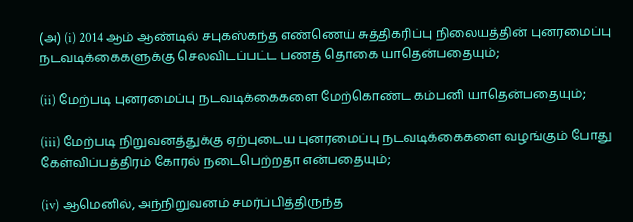(அ) (i) 2014 ஆம் ஆண்டில் சபுகஸ்கந்த எண்ணெய் சுத்திகரிப்பு நிலையத்தின் புனரமைப்பு நடவடிக்கைகளுக்கு செலவிடப்பட்ட பணத் தொகை யாதென்பதையும்;

(ii) மேற்படி புனரமைப்பு நடவடிக்கைகளை மேற்கொண்ட கம்பனி யாதென்பதையும்;

(iii) மேற்படி நிறுவனத்துக்கு ஏற்புடைய புனரமைப்பு நடவடிக்கைகளை வழங்கும் போது கேள்விப்பத்திரம் கோரல் நடைபெற்றதா என்பதையும்;

(iv) ஆமெனில், அந்நிறுவனம் சமர்ப்பித்திருந்த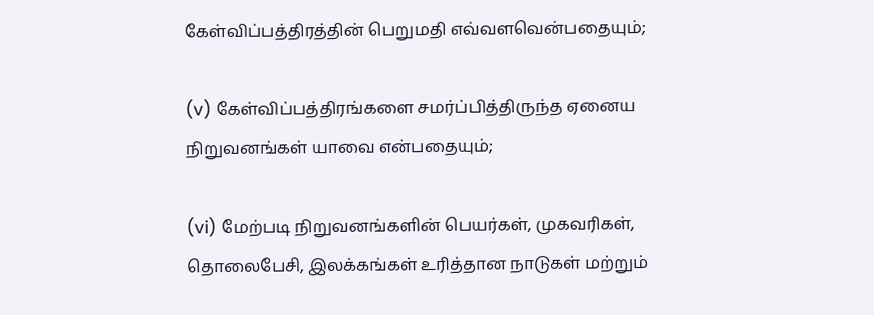கேள்விப்பத்திரத்தின் பெறுமதி எவ்வளவென்பதையும்;

(v) கேள்விப்பத்திரங்களை சமர்ப்பித்திருந்த ஏனைய நிறுவனங்கள் யாவை என்பதையும்;

(vi) மேற்படி நிறுவனங்களின் பெயர்கள், முகவரிகள், தொலைபேசி, இலக்கங்கள் உரித்தான நாடுகள் மற்றும்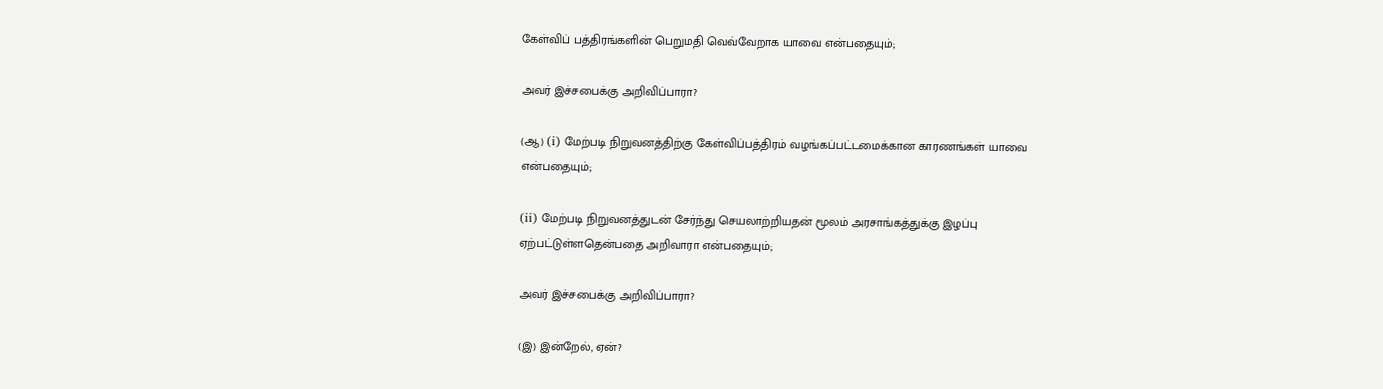கேள்விப் பத்திரங்களின் பெறுமதி வெவ்வேறாக யாவை என்பதையும்;

அவர் இச்சபைக்கு அறிவிப்பாரா?

(ஆ) (i) மேற்படி நிறுவனத்திற்கு கேள்விப்பத்திரம் வழங்கப்பட்டமைக்கான காரணங்கள் யாவை என்பதையும்;

(ii) மேற்படி நிறுவனத்துடன் சேர்ந்து செயலாற்றியதன் மூலம் அரசாங்கத்துக்கு இழப்பு ஏற்பட்டுள்ளதென்பதை அறிவாரா என்பதையும்;

அவர் இச்சபைக்கு அறிவிப்பாரா?

(இ) இன்றேல், ஏன்?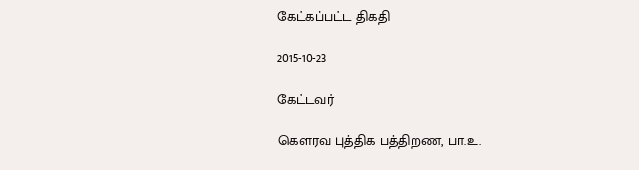கேட்கப்பட்ட திகதி

2015-10-23

கேட்டவர்

கௌரவ புத்திக பத்திறண, பா.உ.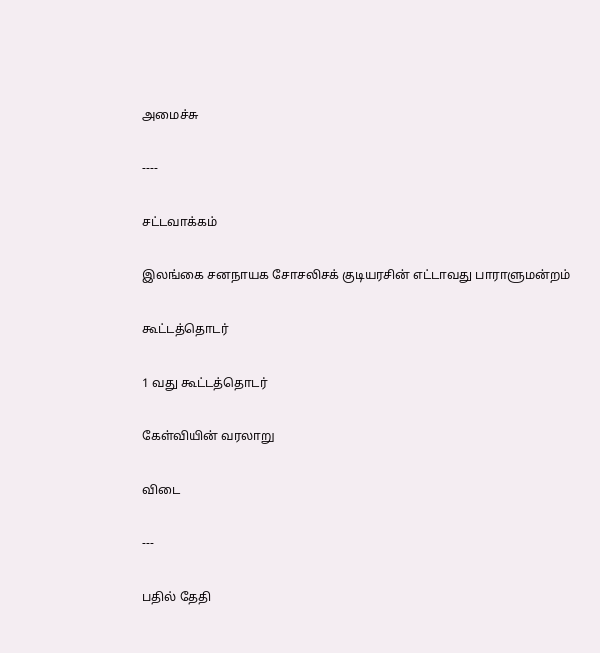அமைச்சு

----

சட்டவாக்கம்

இலங்கை சனநாயக சோசலிசக் குடியரசின் எட்டாவது பாராளுமன்றம்

கூட்டத்தொடர்

1 வது கூட்டத்தொடர்

கேள்வியின் வரலாறு

விடை

---

பதில் தேதி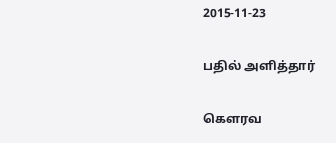2015-11-23

பதில் அளித்தார்

கௌரவ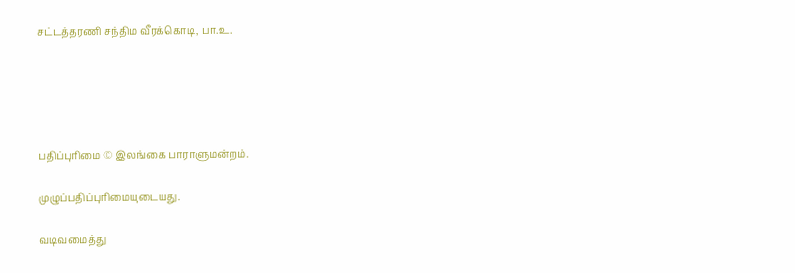சட்டத்தரணி சந்திம வீரக்கொடி, பா.உ.





பதிப்புரிமை © இலங்கை பாராளுமன்றம்.

முழுப்பதிப்புரிமையுடையது.

வடிவமைத்து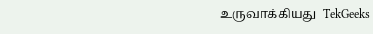உருவாக்கியது  TekGeeks